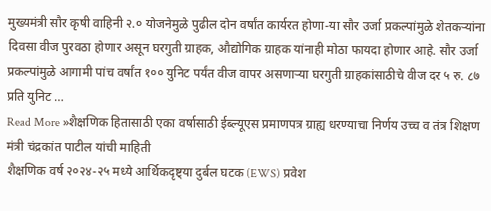मुख्यमंत्री सौर कृषी वाहिनी २.० योजनेमुळे पुढील दोन वर्षांत कार्यरत होणा-या सौर उर्जा प्रकल्पांमुळे शेतकऱ्यांना दिवसा वीज पुरवठा होणार असून घरगुती ग्राहक, औद्योगिक ग्राहक यांनाही मोठा फायदा होणार आहे. सौर उर्जा प्रकल्पांमुळे आगामी पांच वर्षांत १०० युनिट पर्यंत वीज वापर असणाऱ्या घरगुती ग्राहकांसाठीचे वीज दर ५ रु. ८७ प्रति युनिट …
Read More »शैक्षणिक हितासाठी एका वर्षासाठी ईब्ल्यूएस प्रमाणपत्र ग्राह्य धरण्याचा निर्णय उच्च व तंत्र शिक्षण मंत्री चंद्रकांत पाटील यांची माहिती
शैक्षणिक वर्ष २०२४-२५ मध्ये आर्थिकदृष्ट्या दुर्बल घटक (EWS) प्रवेश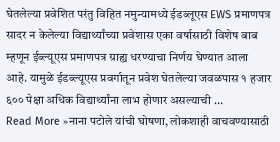घेतलेल्या प्रवेशित परंतु विहित नमुन्यामध्ये ईडब्लूएस EWS प्रमाणपत्र सादर न केलेल्या विद्यार्थ्यांच्या प्रवेशास एका वर्षासाठी विशेष बाब म्हणून ईब्ल्यूएस प्रमाणपत्र ग्राह्य धरण्याचा निर्णय घेण्यात आला आहे. यामुळे ईडब्ल्यूएस प्रवर्गातून प्रवेश घेतलेल्या जवळपास १ हजार ६०० पेक्षा अधिक विद्यार्थ्यांना लाभ होणार असल्याची …
Read More »नाना पटोले यांची घोषणा, लोकशाही वाचवण्यासाठी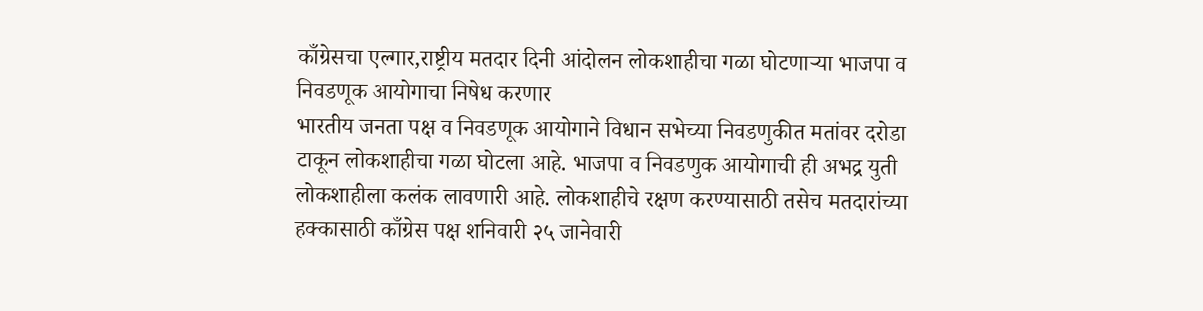काँग्रेसचा एल्गार,राष्ट्रीय मतदार दिनी आंदोलन लोकशाहीचा गळा घोटणाऱ्या भाजपा व निवडणूक आयोगाचा निषेध करणार
भारतीय जनता पक्ष व निवडणूक आयोगाने विधान सभेच्या निवडणुकीत मतांवर दरोडा टाकून लोकशाहीचा गळा घोटला आहे. भाजपा व निवडणुक आयोगाची ही अभद्र युती लोकशाहीला कलंक लावणारी आहे. लोकशाहीचे रक्षण करण्यासाठी तसेच मतदारांच्या हक्कासाठी काँग्रेस पक्ष शनिवारी २५ जानेवारी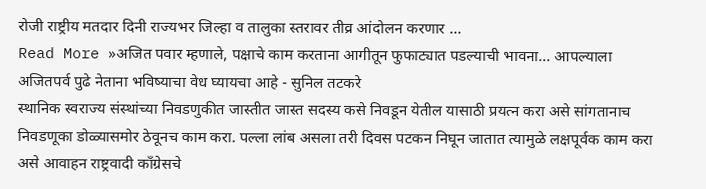रोजी राष्ट्रीय मतदार दिनी राज्यभर जिल्हा व तालुका स्तरावर तीव्र आंदोलन करणार …
Read More »अजित पवार म्हणाले, पक्षाचे काम करताना आगीतून फुफाट्यात पडल्याची भावना… आपल्याला अजितपर्व पुढे नेताना भविष्याचा वेध घ्यायचा आहे - सुनिल तटकरे
स्थानिक स्वराज्य संस्थांच्या निवडणुकीत जास्तीत जास्त सदस्य कसे निवडून येतील यासाठी प्रयत्न करा असे सांगतानाच निवडणूका डोळ्यासमोर ठेवूनच काम करा. पल्ला लांब असला तरी दिवस पटकन निघून जातात त्यामुळे लक्षपूर्वक काम करा असे आवाहन राष्ट्रवादी काँग्रेसचे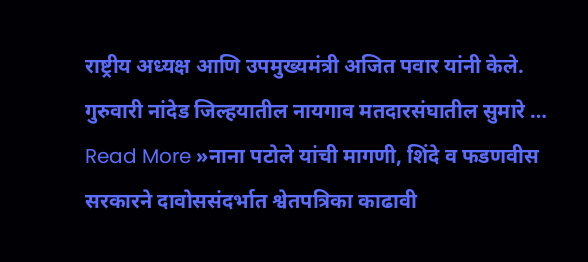राष्ट्रीय अध्यक्ष आणि उपमुख्यमंत्री अजित पवार यांनी केले. गुरुवारी नांदेड जिल्हयातील नायगाव मतदारसंघातील सुमारे …
Read More »नाना पटोले यांची मागणी, शिंदे व फडणवीस सरकारने दावोससंदर्भात श्वेतपत्रिका काढावी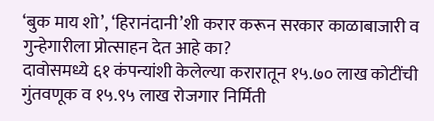‘बुक माय शो’, ‘हिरानंदानी’शी करार करून सरकार काळाबाजारी व गुन्हेगारीला प्रोत्साहन देत आहे का?
दावोसमध्ये ६१ कंपन्यांशी केलेल्या करारातून १५.७० लाख कोटींची गुंतवणूक व १५.९५ लाख रोजगार निर्मिती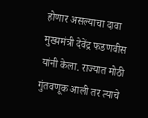होणार असल्याचा दावा मुख्यमंत्री देवेंद्र फडणवीस यांनी केला. राज्यात मोठी गुंतवणूक आली तर त्याचे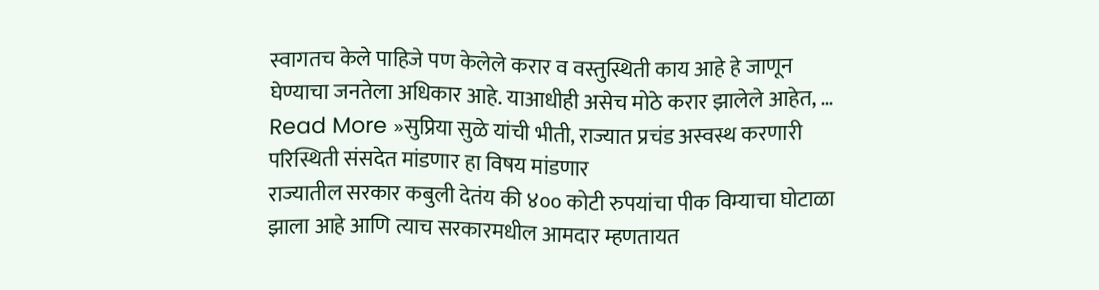स्वागतच केले पाहिजे पण केलेले करार व वस्तुस्थिती काय आहे हे जाणून घेण्याचा जनतेला अधिकार आहे. याआधीही असेच मोठे करार झालेले आहेत, …
Read More »सुप्रिया सुळे यांची भीती, राज्यात प्रचंड अस्वस्थ करणारी परिस्थिती संसदेत मांडणार हा विषय मांडणार
राज्यातील सरकार कबुली देतंय की ४०० कोटी रुपयांचा पीक विम्याचा घोटाळा झाला आहे आणि त्याच सरकारमधील आमदार म्हणतायत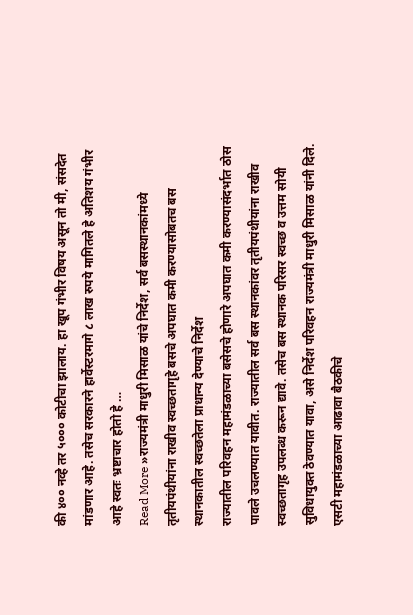की ४०० नव्हे तर ५००० कोटीचा झालाय. हा खूप गंभीर विषय असून तो मी, संसदेत मांडणार आहे. तसेच सरकारने हार्वेस्टरमागे ८ लाख रुपये मागितले हे अतिशय गंभीर आहे स्वतः भ्रष्टाचार होतो हे …
Read More »राज्यमंत्री माधुरी मिसाळ यांचे निर्देश, सर्व बसस्थानकांमध्ये तृतीयपंथीयांना राखीव स्वच्छतागृहे बसचे अपघात कमी करण्यासोबतच बस स्थानकातील स्वच्छतेला प्राधान्य देण्याचे निर्देश
राज्यातील परिवहन महामंडळाच्या बसेसचे होणारे अपघात कमी करण्यासंदर्भात ठोस पावले उचलण्यात यावीत. राज्यातील सर्व बस स्थानकांवर तृतीयपंथीयांना राखीव स्वच्छतागृह उपलब्ध करून द्यावे. तसेच बस स्थानक परिसर स्वच्छ व उत्तम सोयी सुविधायुक्त ठेवण्यात यावा, असे निर्देश परिवहन राज्यमंत्री माधुरी मिसाळ यांनी दिले. एसटी महामंडळाच्या आढावा बैठकीचे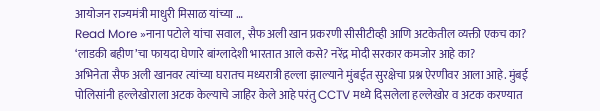आयोजन राज्यमंत्री माधुरी मिसाळ यांच्या …
Read More »नाना पटोले यांचा सवाल, सैफ अली खान प्रकरणी सीसीटीव्ही आणि अटकेतील व्यक्ती एकच का? ‘लाडकी बहीण’चा फायदा घेणारे बांग्लादेशी भारतात आले कसे? नरेंद्र मोदी सरकार कमजोर आहे का?
अभिनेता सैफ अली खानवर त्यांच्या घरातच मध्यरात्री हल्ला झाल्याने मुंबईत सुरक्षेचा प्रश्न ऐरणीवर आला आहे. मुंबई पोलिसांनी हल्लेखोराला अटक केल्याचे जाहिर केले आहे परंतु CCTV मध्ये दिसलेला हल्लेखोर व अटक करण्यात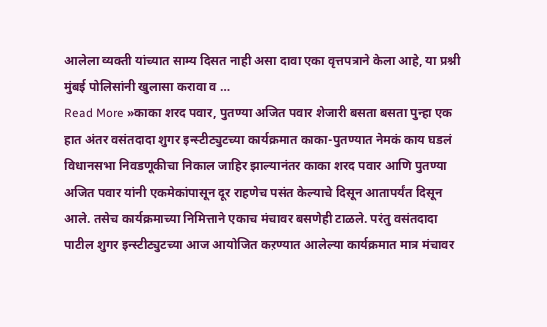आलेला व्यक्ती यांच्यात साम्य दिसत नाही असा दावा एका वृत्तपत्राने केला आहे, या प्रश्नी मुंबई पोलिसांनी खुलासा करावा व …
Read More »काका शरद पवार, पुतण्या अजित पवार शेजारी बसता बसता पुन्हा एक हात अंतर वसंतदादा शुगर इन्स्टीट्युटच्या कार्यक्रमात काका-पुतण्यात नेमकं काय घडलं
विधानसभा निवडणूकीचा निकाल जाहिर झाल्यानंतर काका शरद पवार आणि पुतण्या अजित पवार यांनी एकमेकांपासून दूर राहणेच पसंत केल्याचे दिसून आतापर्यंत दिसून आले. तसेच कार्यक्रमाच्या निमित्ताने एकाच मंचावर बसणेही टाळले. परंतु वसंतदादा पाटील शुगर इन्स्टीट्युटच्या आज आयोजित कऱण्यात आलेल्या कार्यक्रमात मात्र मंचावर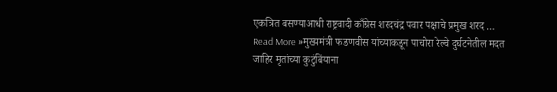एकत्रित बसण्याआधी राष्ट्रवादी काँग्रेस शरदचंद्र पवार पक्षाचे प्रमुख शरद …
Read More »मुख्यमंत्री फडणवीस यांच्याकडून पाचोरा रेल्वे दुर्घटनेतील मदत जाहिर मृतांच्या कुटुंबिंयाना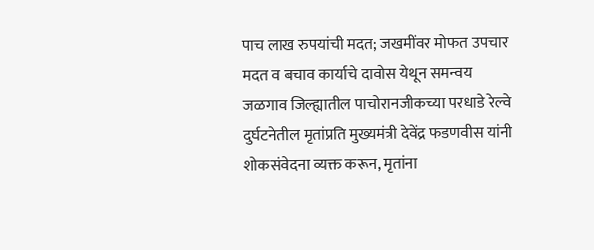पाच लाख रुपयांची मदत; जखमींवर मोफत उपचार मदत व बचाव कार्याचे दावोस येथून समन्वय
जळगाव जिल्ह्यातील पाचोरानजीकच्या परधाडे रेल्वे दुर्घटनेतील मृतांप्रति मुख्यमंत्री देवेंद्र फडणवीस यांनी शोकसंवेदना व्यक्त करून, मृतांना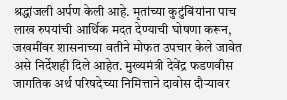श्रद्धांजली अर्पण केली आहे. मृतांच्या कुटुंबिंयांना पाच लाख रुपयांची आर्थिक मदत देण्याची घोषणा करून, जखमींवर शासनाच्या वतीने मोफत उपचार केले जावेत असे निर्देशही दिले आहेत. मुख्यमंत्री देवेंद्र फडणवीस जागतिक अर्थ परिषदेच्या निमित्ताने दावोस दौऱ्यावर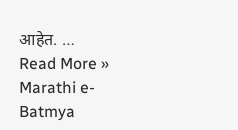आहेत. …
Read More »
Marathi e-Batmya